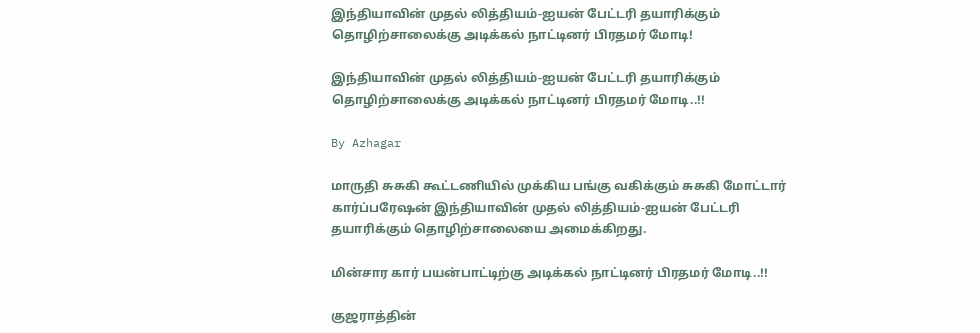இந்தியாவின் முதல் லித்தியம்-ஐயன் பேட்டரி தயாரிக்கும் தொழிற்சாலைக்கு அடிக்கல் நாட்டினர் பிரதமர் மோடி!

இந்தியாவின் முதல் லித்தியம்-ஐயன் பேட்டரி தயாரிக்கும் தொழிற்சாலைக்கு அடிக்கல் நாட்டினர் பிரதமர் மோடி..!!

By Azhagar

மாருதி சுசுகி கூட்டணியில் முக்கிய பங்கு வகிக்கும் சுசுகி மோட்டார் கார்ப்பரேஷன் இந்தியாவின் முதல் லித்தியம்-ஐயன் பேட்டரி தயாரிக்கும் தொழிற்சாலையை அமைக்கிறது.

மின்சார கார் பயன்பாட்டிற்கு அடிக்கல் நாட்டினர் பிரதமர் மோடி..!!

குஜராத்தின்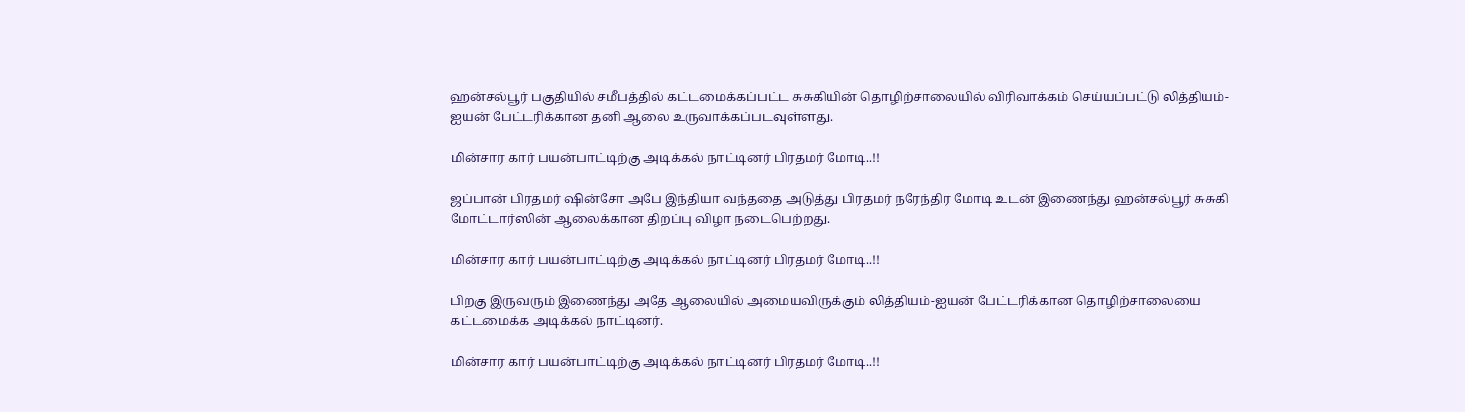ஹன்சல்பூர் பகுதியில் சமீபத்தில் கட்டமைக்கப்பட்ட சுசுகியின் தொழிற்சாலையில் விரிவாக்கம் செய்யப்பட்டு லித்தியம்-ஐயன் பேட்டரிக்கான தனி ஆலை உருவாக்கப்படவுள்ளது.

மின்சார கார் பயன்பாட்டிற்கு அடிக்கல் நாட்டினர் பிரதமர் மோடி..!!

ஜப்பான் பிரதமர் ஷின்சோ அபே இந்தியா வந்ததை அடுத்து பிரதமர் நரேந்திர மோடி உடன் இணைந்து ஹன்சல்பூர் சுசுகி மோட்டார்ஸின் ஆலைக்கான திறப்பு விழா நடைபெற்றது.

மின்சார கார் பயன்பாட்டிற்கு அடிக்கல் நாட்டினர் பிரதமர் மோடி..!!

பிறகு இருவரும் இணைந்து அதே ஆலையில் அமையவிருக்கும் லித்தியம்-ஐயன் பேட்டரிக்கான தொழிற்சாலையை கட்டமைக்க அடிக்கல் நாட்டினர்.

மின்சார கார் பயன்பாட்டிற்கு அடிக்கல் நாட்டினர் பிரதமர் மோடி..!!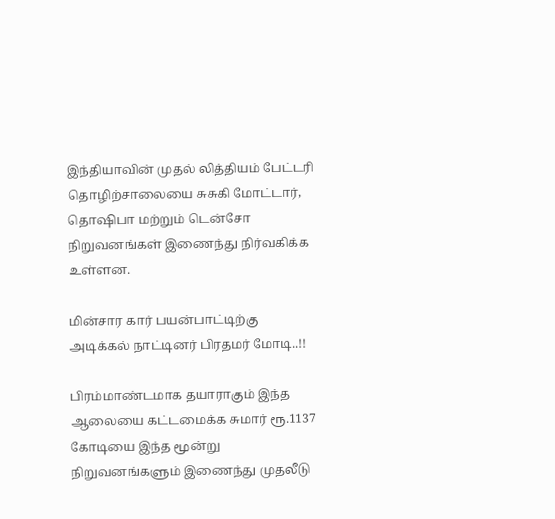இந்தியாவின் முதல் லித்தியம் பேட்டரி தொழிற்சாலையை சுசுகி மோட்டார், தொஷிபா மற்றும் டென்சோ நிறுவனங்கள் இணைந்து நிர்வகிக்க உள்ளன.

மின்சார கார் பயன்பாட்டிற்கு அடிக்கல் நாட்டினர் பிரதமர் மோடி..!!

பிரம்மாண்டமாக தயாராகும் இந்த ஆலையை கட்டமைக்க சுமார் ரூ.1137 கோடியை இந்த மூன்று நிறுவனங்களும் இணைந்து முதலீடு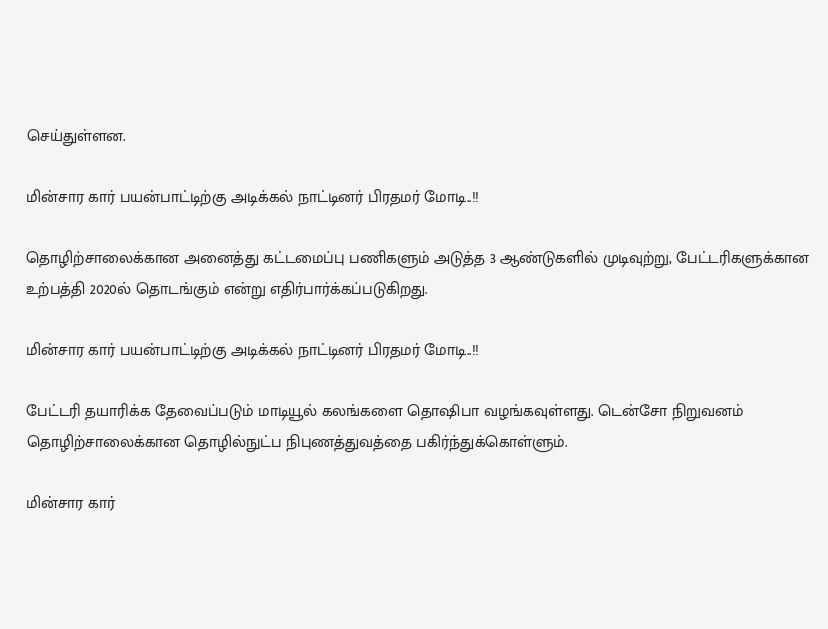செய்துள்ளன.

மின்சார கார் பயன்பாட்டிற்கு அடிக்கல் நாட்டினர் பிரதமர் மோடி..!!

தொழிற்சாலைக்கான அனைத்து கட்டமைப்பு பணிகளும் அடுத்த 3 ஆண்டுகளில் முடிவுற்று, பேட்டரிகளுக்கான உற்பத்தி 2020ல் தொடங்கும் என்று எதிர்பார்க்கப்படுகிறது.

மின்சார கார் பயன்பாட்டிற்கு அடிக்கல் நாட்டினர் பிரதமர் மோடி..!!

பேட்டரி தயாரிக்க தேவைப்படும் மாடியூல் கலங்களை தொஷிபா வழங்கவுள்ளது. டென்சோ நிறுவனம் தொழிற்சாலைக்கான தொழில்நுட்ப நிபுணத்துவத்தை பகிர்ந்துக்கொள்ளும்.

மின்சார கார்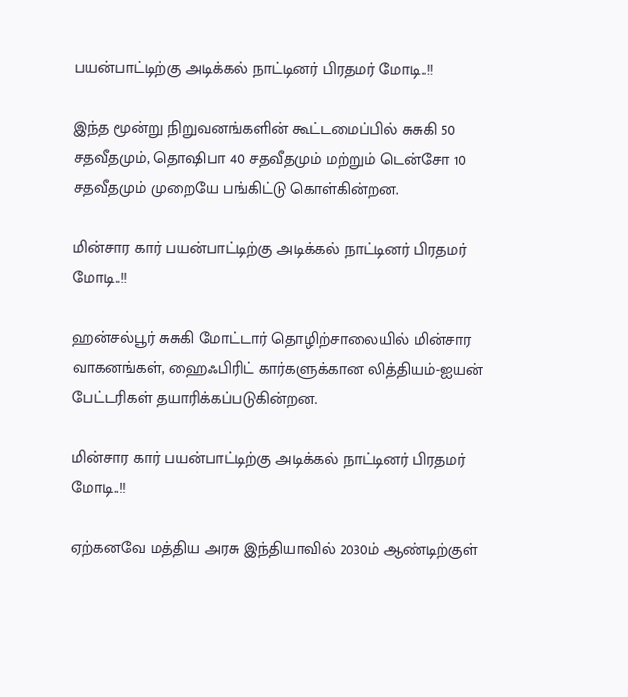பயன்பாட்டிற்கு அடிக்கல் நாட்டினர் பிரதமர் மோடி..!!

இந்த மூன்று நிறுவனங்களின் கூட்டமைப்பில் சுசுகி 50 சதவீதமும், தொஷிபா 40 சதவீதமும் மற்றும் டென்சோ 10 சதவீதமும் முறையே பங்கிட்டு கொள்கின்றன.

மின்சார கார் பயன்பாட்டிற்கு அடிக்கல் நாட்டினர் பிரதமர் மோடி..!!

ஹன்சல்பூர் சுசுகி மோட்டார் தொழிற்சாலையில் மின்சார வாகனங்கள், ஹைஃபிரிட் கார்களுக்கான லித்தியம்-ஐயன் பேட்டரிகள் தயாரிக்கப்படுகின்றன.

மின்சார கார் பயன்பாட்டிற்கு அடிக்கல் நாட்டினர் பிரதமர் மோடி..!!

ஏற்கனவே மத்திய அரசு இந்தியாவில் 2030ம் ஆண்டிற்குள்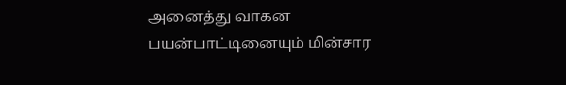அனைத்து வாகன பயன்பாட்டினையும் மின்சார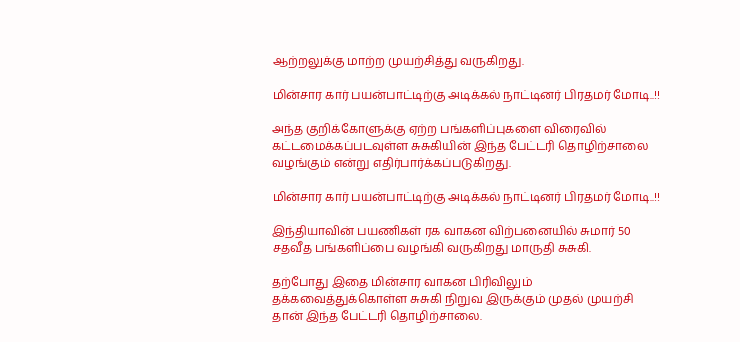ஆற்றலுக்கு மாற்ற முயற்சித்து வருகிறது.

மின்சார கார் பயன்பாட்டிற்கு அடிக்கல் நாட்டினர் பிரதமர் மோடி..!!

அந்த குறிக்கோளுக்கு ஏற்ற பங்களிப்புகளை விரைவில் கட்டமைக்கப்படவுள்ள சுசுகியின் இந்த பேட்டரி தொழிற்சாலை வழங்கும் என்று எதிர்பார்க்கப்படுகிறது.

மின்சார கார் பயன்பாட்டிற்கு அடிக்கல் நாட்டினர் பிரதமர் மோடி..!!

இந்தியாவின் பயணிகள் ரக வாகன விற்பனையில் சுமார் 50 சதவீத பங்களிப்பை வழங்கி வருகிறது மாருதி சுசுகி.

தற்போது இதை மின்சார வாகன பிரிவிலும் தக்கவைத்துக்கொள்ள சுசுகி நிறுவ இருக்கும் முதல் முயற்சி தான் இந்த பேட்டரி தொழிற்சாலை.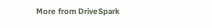More from DriveSpark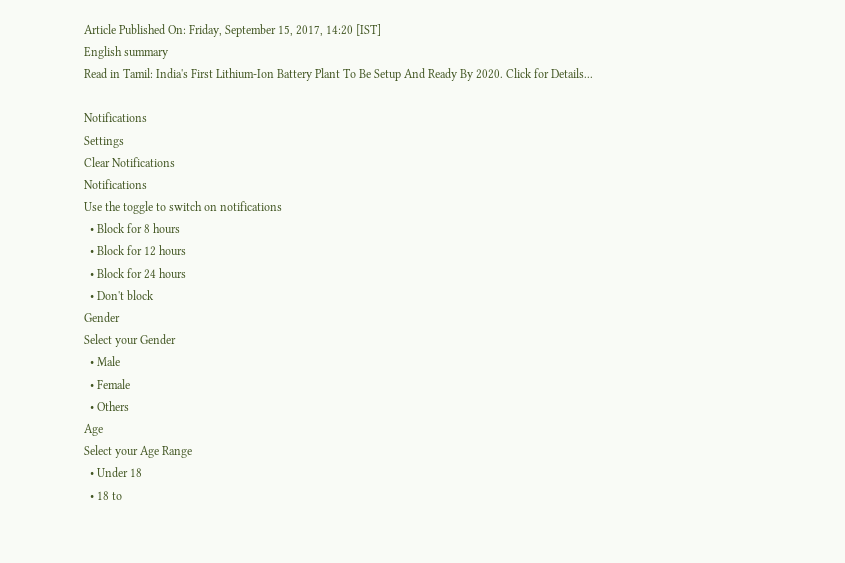Article Published On: Friday, September 15, 2017, 14:20 [IST]
English summary
Read in Tamil: India's First Lithium-Ion Battery Plant To Be Setup And Ready By 2020. Click for Details...

Notifications
Settings
Clear Notifications
Notifications
Use the toggle to switch on notifications
  • Block for 8 hours
  • Block for 12 hours
  • Block for 24 hours
  • Don't block
Gender
Select your Gender
  • Male
  • Female
  • Others
Age
Select your Age Range
  • Under 18
  • 18 to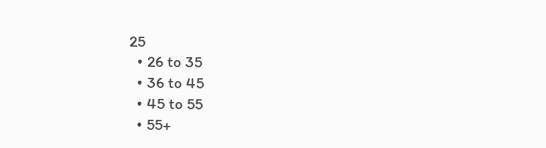25
  • 26 to 35
  • 36 to 45
  • 45 to 55
  • 55+